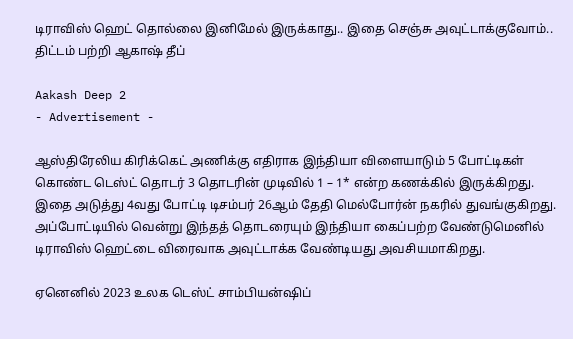டிராவிஸ் ஹெட் தொல்லை இனிமேல் இருக்காது.. இதை செஞ்சு அவுட்டாக்குவோம்.. திட்டம் பற்றி ஆகாஷ் தீப்

Aakash Deep 2
- Advertisement -

ஆஸ்திரேலிய கிரிக்கெட் அணிக்கு எதிராக இந்தியா விளையாடும் 5 போட்டிகள் கொண்ட டெஸ்ட் தொடர் 3 தொடரின் முடிவில் 1 – 1* என்ற கணக்கில் இருக்கிறது. இதை அடுத்து 4வது போட்டி டிசம்பர் 26ஆம் தேதி மெல்போர்ன் நகரில் துவங்குகிறது. அப்போட்டியில் வென்று இந்தத் தொடரையும் இந்தியா கைப்பற்ற வேண்டுமெனில் டிராவிஸ் ஹெட்டை விரைவாக அவுட்டாக்க வேண்டியது அவசியமாகிறது.

ஏனெனில் 2023 உலக டெஸ்ட் சாம்பியன்ஷிப்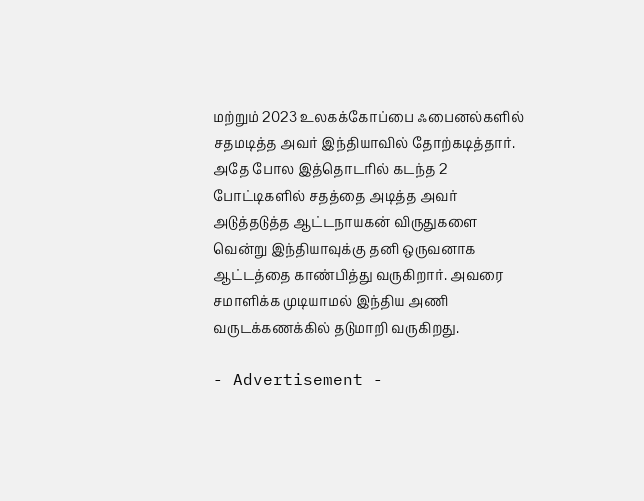மற்றும் 2023 உலகக்கோப்பை ஃபைனல்களில் சதமடித்த அவர் இந்தியாவில் தோற்கடித்தார். அதே போல இத்தொடரில் கடந்த 2 போட்டிகளில் சதத்தை அடித்த அவர் அடுத்தடுத்த ஆட்டநாயகன் விருதுகளை வென்று இந்தியாவுக்கு தனி ஒருவனாக ஆட்டத்தை காண்பித்து வருகிறார். அவரை சமாளிக்க முடியாமல் இந்திய அணி வருடக்கணக்கில் தடுமாறி வருகிறது.

- Advertisement -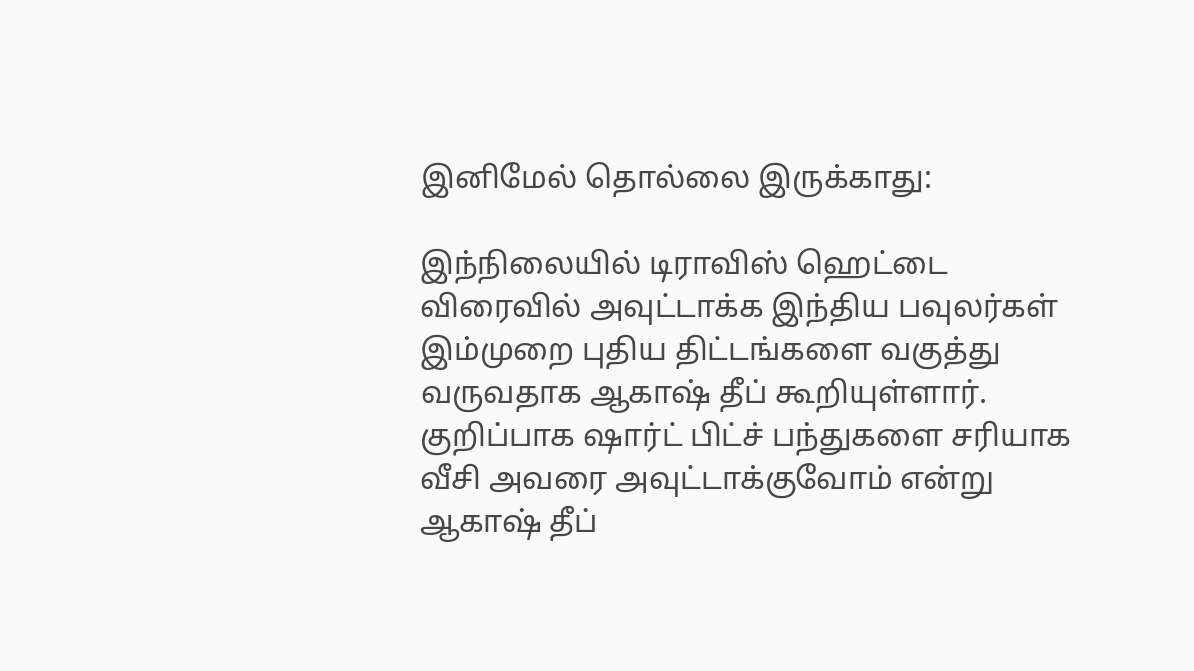இனிமேல் தொல்லை இருக்காது:

இந்நிலையில் டிராவிஸ் ஹெட்டை விரைவில் அவுட்டாக்க இந்திய பவுலர்கள் இம்முறை புதிய திட்டங்களை வகுத்து வருவதாக ஆகாஷ் தீப் கூறியுள்ளார். குறிப்பாக ஷார்ட் பிட்ச் பந்துகளை சரியாக வீசி அவரை அவுட்டாக்குவோம் என்று ஆகாஷ் தீப்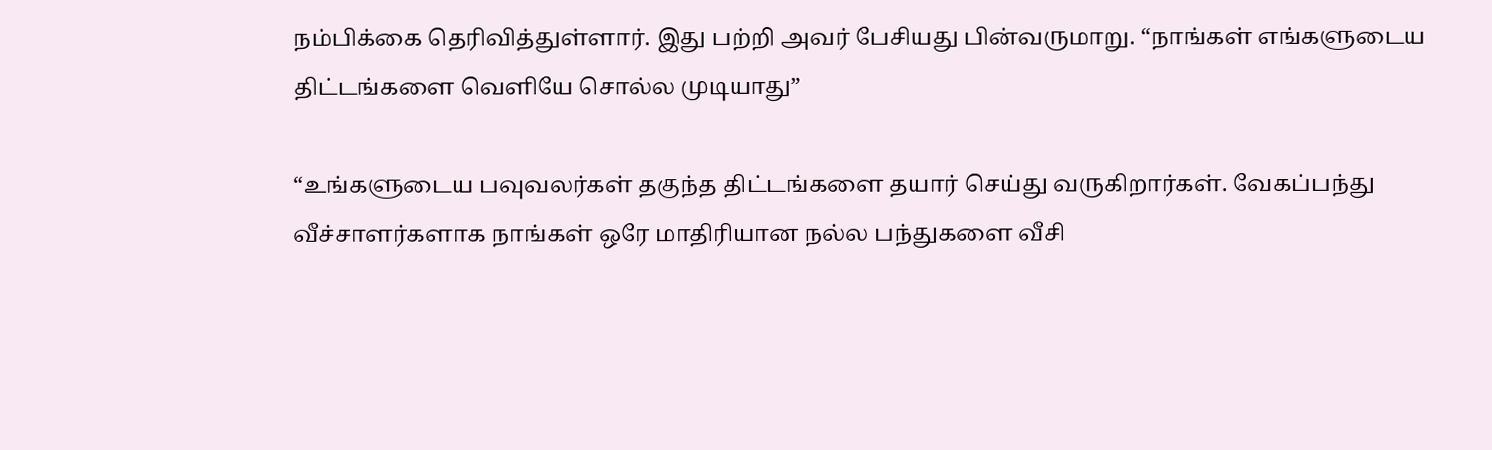நம்பிக்கை தெரிவித்துள்ளார். இது பற்றி அவர் பேசியது பின்வருமாறு. “நாங்கள் எங்களுடைய திட்டங்களை வெளியே சொல்ல முடியாது”

“உங்களுடைய பவுவலர்கள் தகுந்த திட்டங்களை தயார் செய்து வருகிறார்கள். வேகப்பந்து வீச்சாளர்களாக நாங்கள் ஒரே மாதிரியான நல்ல பந்துகளை வீசி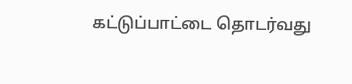கட்டுப்பாட்டை தொடர்வது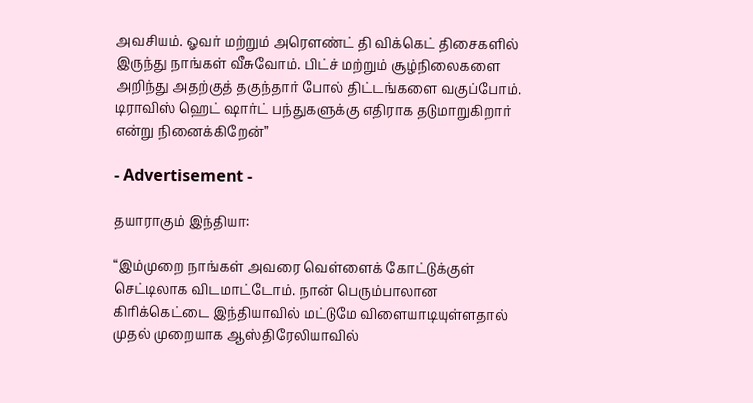அவசியம். ஓவர் மற்றும் அரௌண்ட் தி விக்கெட் திசைகளில் இருந்து நாங்கள் வீசுவோம். பிட்ச் மற்றும் சூழ்நிலைகளை அறிந்து அதற்குத் தகுந்தார் போல் திட்டங்களை வகுப்போம். டிராவிஸ் ஹெட் ஷார்ட் பந்துகளுக்கு எதிராக தடுமாறுகிறார் என்று நினைக்கிறேன்”

- Advertisement -

தயாராகும் இந்தியா:

“இம்முறை நாங்கள் அவரை வெள்ளைக் கோட்டுக்குள் செட்டிலாக விடமாட்டோம். நான் பெரும்பாலான கிரிக்கெட்டை இந்தியாவில் மட்டுமே விளையாடியுள்ளதால் முதல் முறையாக ஆஸ்திரேலியாவில்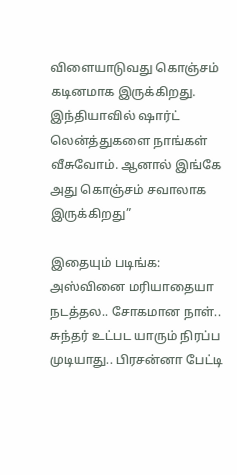விளையாடுவது கொஞ்சம் கடினமாக இருக்கிறது. இந்தியாவில் ஷார்ட் லென்த்துகளை நாங்கள் வீசுவோம். ஆனால் இங்கே அது கொஞ்சம் சவாலாக இருக்கிறது”

இதையும் படிங்க: அஸ்வினை மரியாதையா நடத்தல.. சோகமான நாள்.. சுந்தர் உட்பட யாரும் நிரப்ப முடியாது.. பிரசன்னா பேட்டி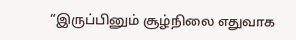“இருப்பினும் சூழ்நிலை எதுவாக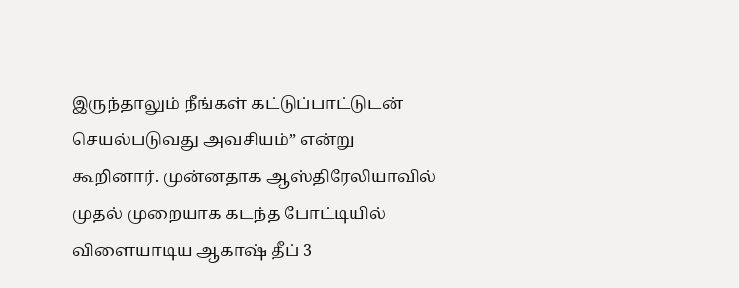இருந்தாலும் நீங்கள் கட்டுப்பாட்டுடன் செயல்படுவது அவசியம்” என்று கூறினார். முன்னதாக ஆஸ்திரேலியாவில் முதல் முறையாக கடந்த போட்டியில் விளையாடிய ஆகாஷ் தீப் 3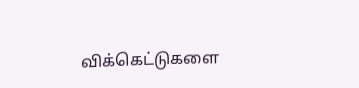விக்கெட்டுகளை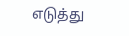எடுத்து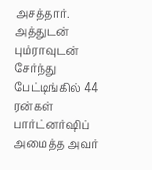அசத்தார். அத்துடன் பும்ராவுடன் சேர்ந்து பேட்டிங்கில் 44 ரன்கள் பார்ட்னர்ஷிப் அமைத்த அவர்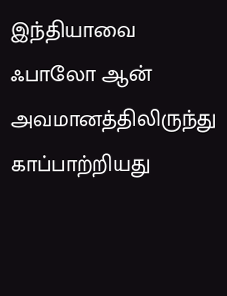இந்தியாவை ஃபாலோ ஆன் அவமானத்திலிருந்து காப்பாற்றியது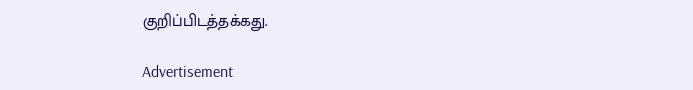குறிப்பிடத்தக்கது.

Advertisement